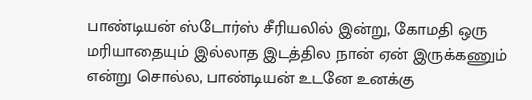பாண்டியன் ஸ்டோர்ஸ் சீரியலில் இன்று, கோமதி ஒரு மரியாதையும் இல்லாத இடத்தில நான் ஏன் இருக்கணும் என்று சொல்ல, பாண்டியன் உடனே உனக்கு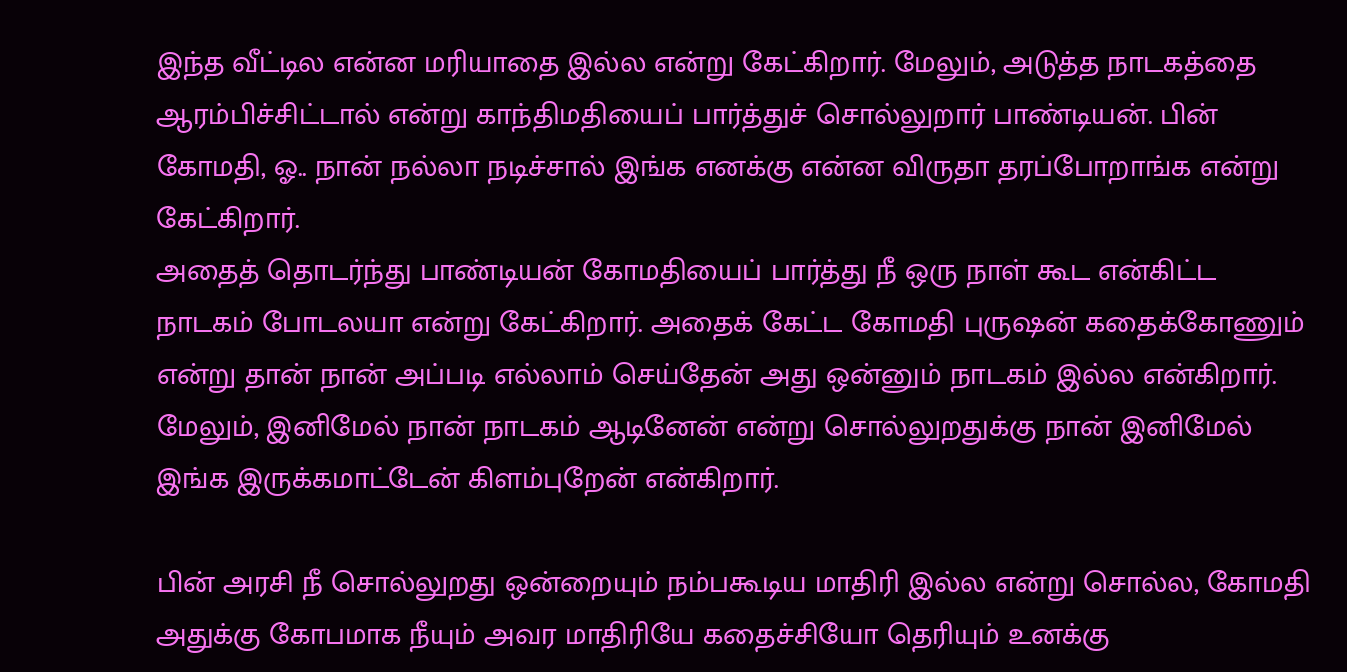இந்த வீட்டில என்ன மரியாதை இல்ல என்று கேட்கிறார். மேலும், அடுத்த நாடகத்தை ஆரம்பிச்சிட்டால் என்று காந்திமதியைப் பார்த்துச் சொல்லுறார் பாண்டியன். பின் கோமதி, ஓ.. நான் நல்லா நடிச்சால் இங்க எனக்கு என்ன விருதா தரப்போறாங்க என்று கேட்கிறார்.
அதைத் தொடர்ந்து பாண்டியன் கோமதியைப் பார்த்து நீ ஒரு நாள் கூட என்கிட்ட நாடகம் போடலயா என்று கேட்கிறார். அதைக் கேட்ட கோமதி புருஷன் கதைக்கோணும் என்று தான் நான் அப்படி எல்லாம் செய்தேன் அது ஒன்னும் நாடகம் இல்ல என்கிறார். மேலும், இனிமேல் நான் நாடகம் ஆடினேன் என்று சொல்லுறதுக்கு நான் இனிமேல் இங்க இருக்கமாட்டேன் கிளம்புறேன் என்கிறார்.

பின் அரசி நீ சொல்லுறது ஒன்றையும் நம்பகூடிய மாதிரி இல்ல என்று சொல்ல, கோமதி அதுக்கு கோபமாக நீயும் அவர மாதிரியே கதைச்சியோ தெரியும் உனக்கு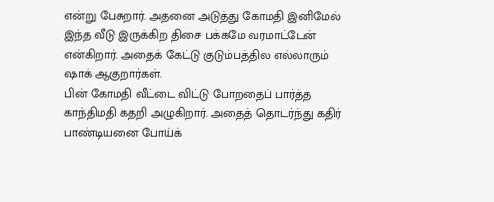என்று பேசுறார். அதனை அடுத்து கோமதி இனிமேல் இந்த வீடு இருக்கிற திசை பக்கமே வரமாட்டேன் என்கிறார். அதைக் கேட்டு குடும்பத்தில எல்லாரும் ஷாக் ஆகுறார்கள்.
பின் கோமதி வீட்டை விட்டு போறதைப் பார்த்த காந்திமதி கதறி அழுகிறார். அதைத் தொடர்ந்து கதிர் பாண்டியனை போய்க்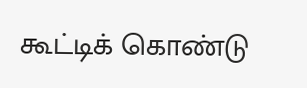கூட்டிக் கொண்டு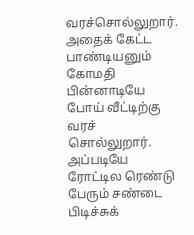வரச்சொல்லுறார். அதைக் கேட்ட பாண்டியனும் கோமதி பின்னாடியே போய் வீட்டிற்கு வரச் சொல்லுறார். அப்படியே ரோட்டில ரெண்டு பேரும் சண்டை பிடிச்சுக்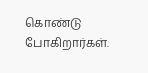கொண்டு போகிறார்கள்.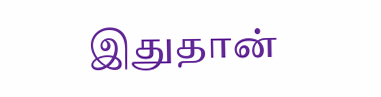இதுதான்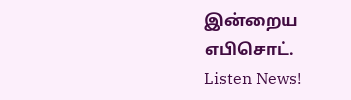இன்றைய எபிசொட்.
Listen News!